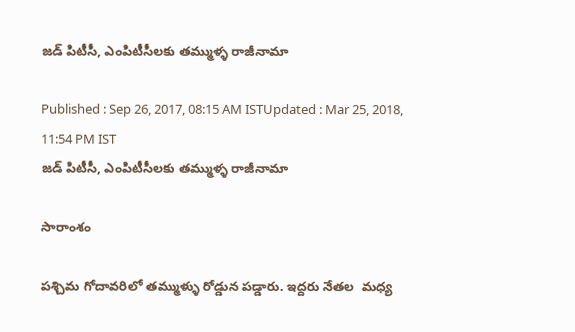జడ్ పిటీసీ, ఎంపిటీసీలకు తమ్ముళ్ళ రాజీనామా

Published : Sep 26, 2017, 08:15 AM ISTUpdated : Mar 25, 2018, 11:54 PM IST
జడ్ పిటీసీ, ఎంపిటీసీలకు తమ్ముళ్ళ రాజీనామా

సారాంశం

పశ్చిమ గోదావరిలో తమ్ముళ్ళు రోడ్డున పడ్డారు. ఇద్దరు నేతల  మధ్య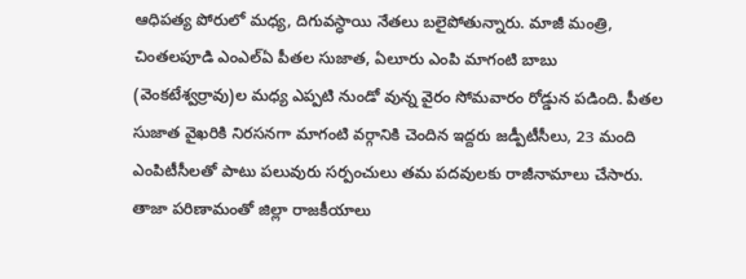ఆధిపత్య పోరులో మధ్య, దిగువస్ధాయి నేతలు బలైపోతున్నారు. మాజీ మంత్రి, చింతలపూడి ఎంఎల్ఏ పీతల సుజాత, ఏలూరు ఎంపి మాగంటి బాబు (వెంకటేశ్వర్రావు)ల మధ్య ఎప్పటి నుండో వున్న వైరం సోమవారం రోడ్డున పడింది. పీతల సుజాత వైఖరికి నిరసనగా మాగంటి వర్గానికి చెందిన ఇద్దరు జడ్పీటీసీలు, 23 మంది ఎంపిటీసీలతో పాటు పలువురు సర్పంచులు తమ పదవులకు రాజీనామాలు చేసారు. తాజా పరిణామంతో జిల్లా రాజకీయాలు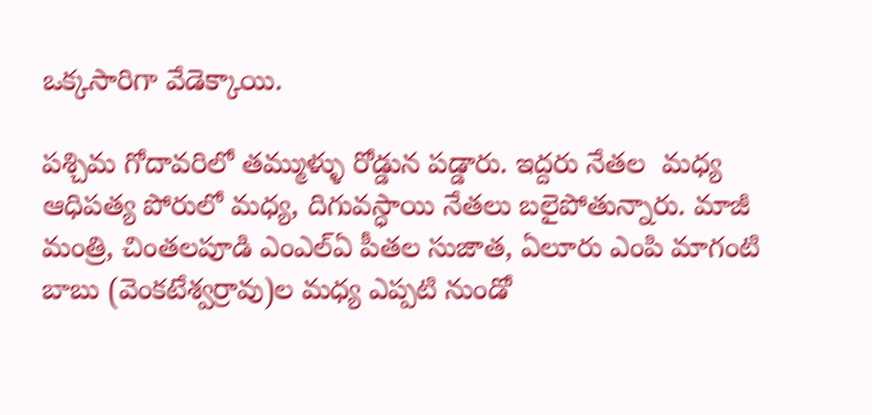ఒక్కసారిగా వేడెక్కాయి.

పశ్చిమ గోదావరిలో తమ్ముళ్ళు రోడ్డున పడ్డారు. ఇద్దరు నేతల  మధ్య ఆధిపత్య పోరులో మధ్య, దిగువస్ధాయి నేతలు బలైపోతున్నారు. మాజీ మంత్రి, చింతలపూడి ఎంఎల్ఏ పీతల సుజాత, ఏలూరు ఎంపి మాగంటి బాబు (వెంకటేశ్వర్రావు)ల మధ్య ఎప్పటి నుండో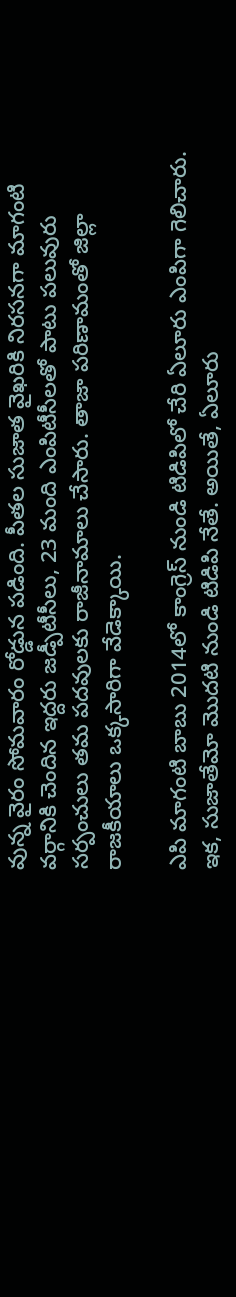వున్న వైరం సోమవారం రోడ్డున పడింది. పీతల సుజాత వైఖరికి నిరసనగా మాగంటి వర్గానికి చెందిన ఇద్దరు జడ్పీటీసీలు, 23 మంది ఎంపిటీసీలతో పాటు పలువురు సర్పంచులు తమ పదవులకు రాజీనామాలు చేసారు. తాజా పరిణామంతో జిల్లా రాజకీయాలు ఒక్కసారిగా వేడెక్కాయి.

ఎపి మాగంటి బాబు 2014లో కాంగ్రెస్ నుండి టిడిపిలో చేరి ఏలూరు ఎంపిగా గెలిచారు. ఇక, సుజాతేమో మొదటి నుండి టిడిపి నేతే. అయితే, ఏలూరు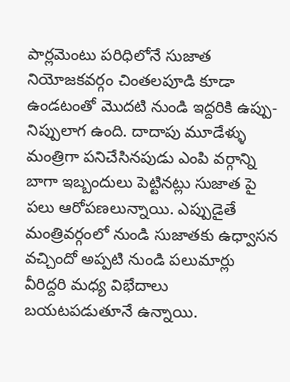పార్లమెంటు పరిధిలోనే సుజాత నియోజకవర్గం చింతలపూడి కూడా ఉండటంతో మొదటి నుండి ఇద్దరికి ఉప్పు-నిప్పులాగ ఉంది. దాదాపు మూడేళ్ళు మంత్రిగా పనిచేసినపుడు ఎంపి వర్గాన్ని బాగా ఇబ్బందులు పెట్టినట్లు సుజాత పై పలు ఆరోపణలున్నాయి. ఎప్పుడైతే మంత్రివర్గంలో నుండి సుజాతకు ఉధ్వాసన వచ్చిందో అప్పటి నుండి పలుమార్లు వీరిద్దరి మధ్య విభేదాలు బయటపడుతూనే ఉన్నాయి.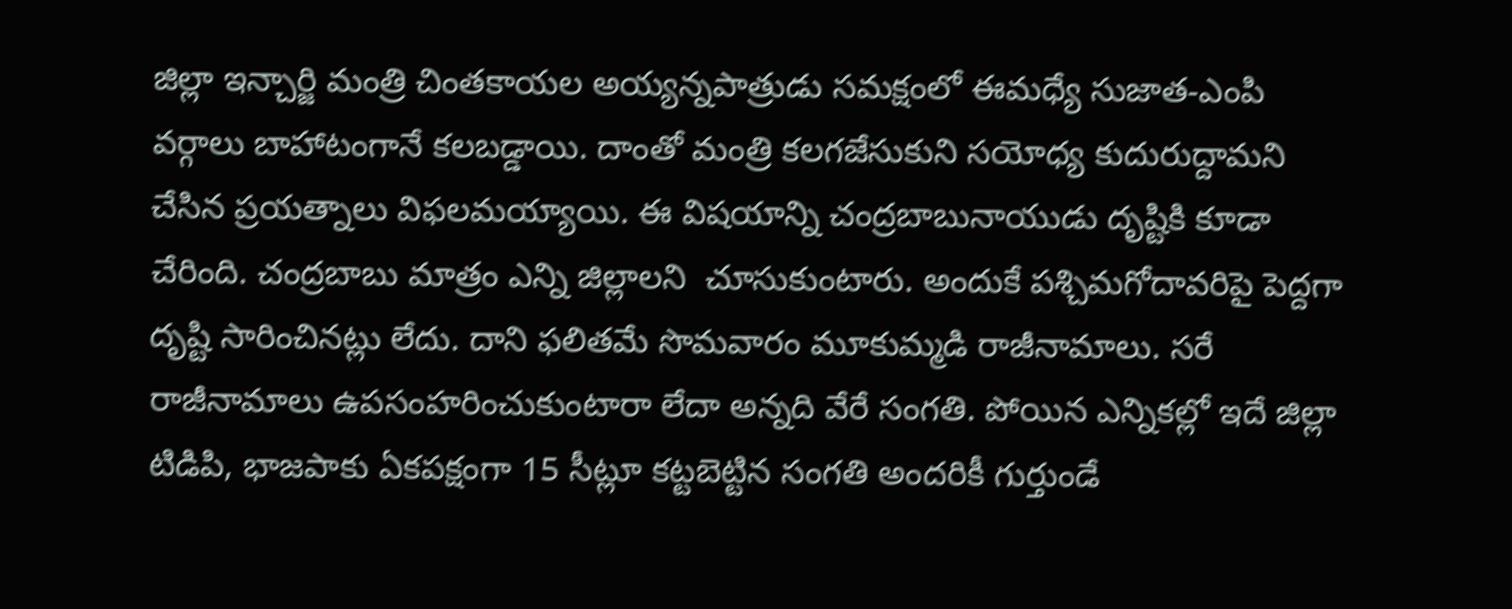జిల్లా ఇన్చార్జి మంత్రి చింతకాయల అయ్యన్నపాత్రుడు సమక్షంలో ఈమధ్యే సుజాత-ఎంపి వర్గాలు బాహాటంగానే కలబడ్డాయి. దాంతో మంత్రి కలగజేసుకుని సయోధ్య కుదురుద్దామని చేసిన ప్రయత్నాలు విఫలమయ్యాయి. ఈ విషయాన్ని చంద్రబాబునాయుడు దృష్టికి కూడా చేరింది. చంద్రబాబు మాత్రం ఎన్ని జిల్లాలని  చూసుకుంటారు. అందుకే పశ్చిమగోదావరిపై పెద్దగా దృష్టి సారించినట్లు లేదు. దాని ఫలితమే సొమవారం మూకుమ్మడి రాజీనామాలు. సరే రాజీనామాలు ఉపసంహరించుకుంటారా లేదా అన్నది వేరే సంగతి. పోయిన ఎన్నికల్లో ఇదే జిల్లా టిడిపి, భాజపాకు ఏకపక్షంగా 15 సీట్లూ కట్టబెట్టిన సంగతి అందరికీ గుర్తుండే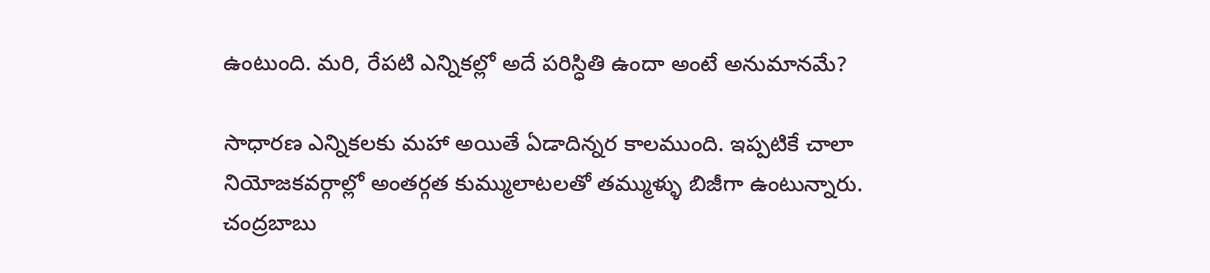ఉంటుంది. మరి, రేపటి ఎన్నికల్లో అదే పరిస్ధితి ఉందా అంటే అనుమానమే?

సాధారణ ఎన్నికలకు మహా అయితే ఏడాదిన్నర కాలముంది. ఇప్పటికే చాలా నియోజకవర్గాల్లో అంతర్గత కుమ్ములాటలతో తమ్ముళ్ళు బిజీగా ఉంటున్నారు. చంద్రబాబు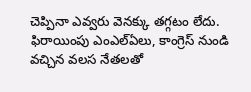చెప్పినా ఎవ్వరు వెనక్కు తగ్గటం లేదు. ఫిరాయింపు ఎంఎల్ఏలు, కాంగ్రెస్ నుండి వచ్చిన వలస నేతలతో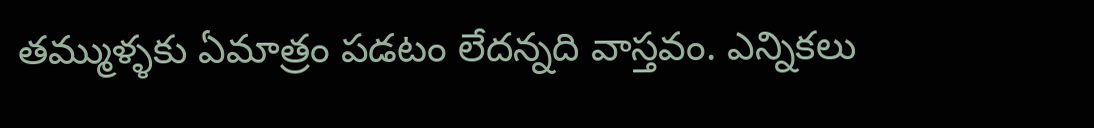తమ్ముళ్ళకు ఏమాత్రం పడటం లేదన్నది వాస్తవం. ఎన్నికలు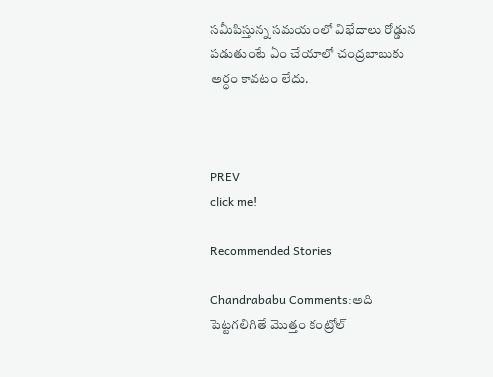సమీపిస్తున్న సమయంలో విభేదాలు రోడ్డున పడుతుంటే ఏం చేయాలో చంద్రబాబుకు అర్ధం కావటం లేదు.



PREV
click me!

Recommended Stories

Chandrababu Comments:అది పెట్టగలిగితే మొత్తం కంట్రోల్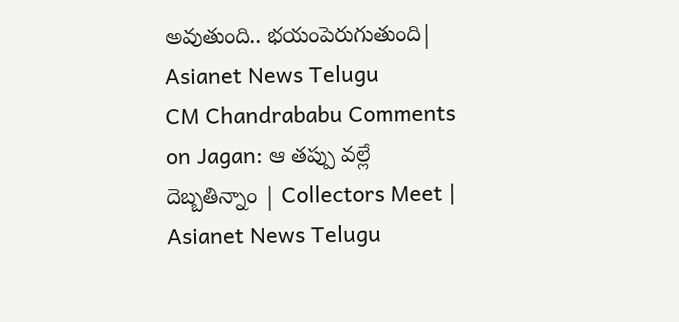అవుతుంది.. భయంపెరుగుతుంది| Asianet News Telugu
CM Chandrababu Comments on Jagan: ఆ తప్పు వల్లే దెబ్బతిన్నాం | Collectors Meet | Asianet News Telugu